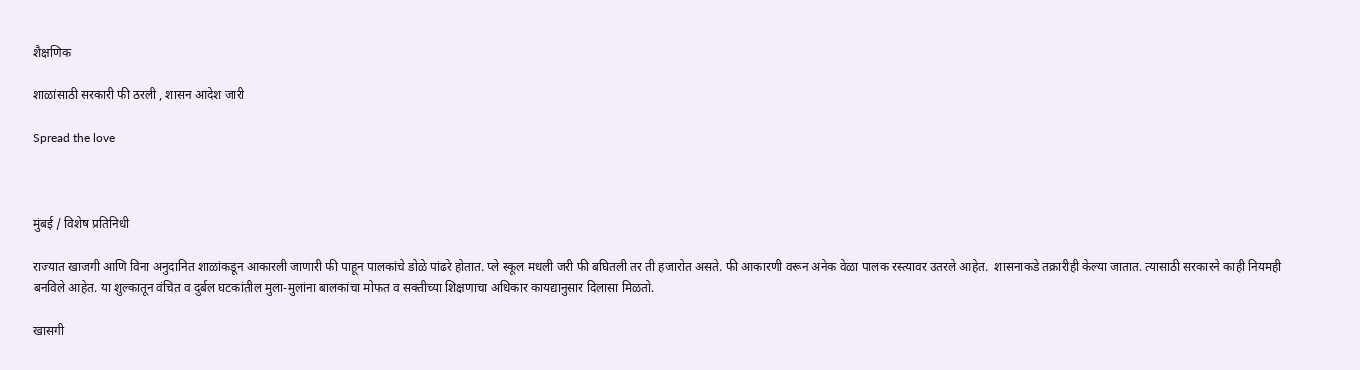शैक्षणिक

शाळांसाठी सरकारी फी ठरली , शासन आदेश जारी

Spread the love



मुंबई / विशेष प्रतिनिधी

राज्यात खाजगी आणि विना अनुदानित शाळांकडून आकारली जाणारी फी पाहून पालकांचे डोळे पांढरे होतात. प्ले स्कूल मधली जरी फी बघितली तर ती हजारोत असते. फी आकारणी वरून अनेक वेळा पालक रस्त्यावर उतरले आहेत.  शासनाकडे तक्रारीही केल्या जातात. त्यासाठी सरकारने काही नियमही बनविले आहेत. या शुल्कातून वंचित व दुर्बल घटकांतील मुला-मुलांना बालकांचा मोफत व सक्तीच्या शिक्षणाचा अधिकार कायद्यानुसार दिलासा मिळतो.

खासगी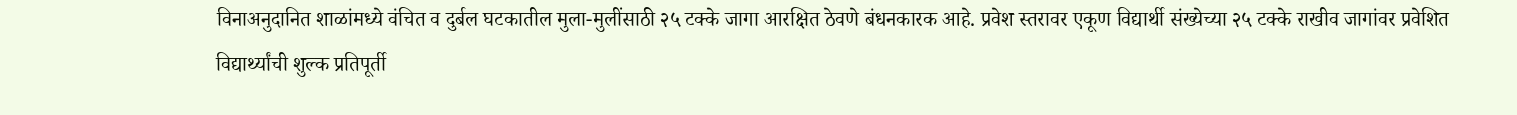विनाअनुदानित शाळांमध्ये वंचित व दुर्बल घटकातील मुला-मुलींसाठी २५ टक्के जागा आरक्षित ठेवणे बंधनकारक आहे. प्रवेश स्तरावर एकूण विद्यार्थी संख्येच्या २५ टक्के राखीव जागांवर प्रवेशित विद्यार्थ्यांची शुल्क प्रतिपूर्ती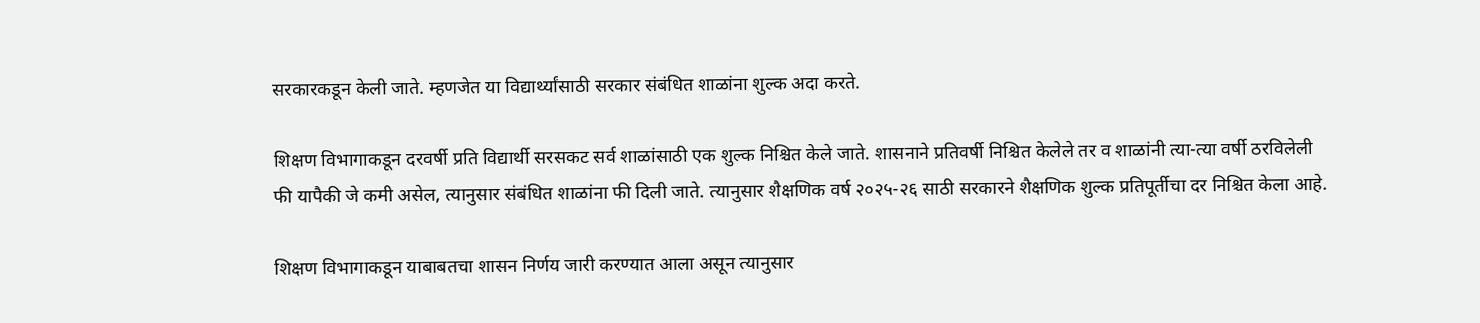सरकारकडून केली जाते. म्हणजेत या विद्यार्थ्यांसाठी सरकार संबंधित शाळांना शुल्क अदा करते.

शिक्षण विभागाकडून दरवर्षी प्रति विद्यार्थी सरसकट सर्व शाळांसाठी एक शुल्क निश्चित केले जाते. शासनाने प्रतिवर्षी निश्चित केलेले तर व शाळांनी त्या-त्या वर्षी ठरविलेली फी यापैकी जे कमी असेल, त्यानुसार संबंधित शाळांना फी दिली जाते. त्यानुसार शैक्षणिक वर्ष २०२५-२६ साठी सरकारने शैक्षणिक शुल्क प्रतिपूर्तीचा दर निश्चित केला आहे.

शिक्षण विभागाकडून याबाबतचा शासन निर्णय जारी करण्यात आला असून त्यानुसार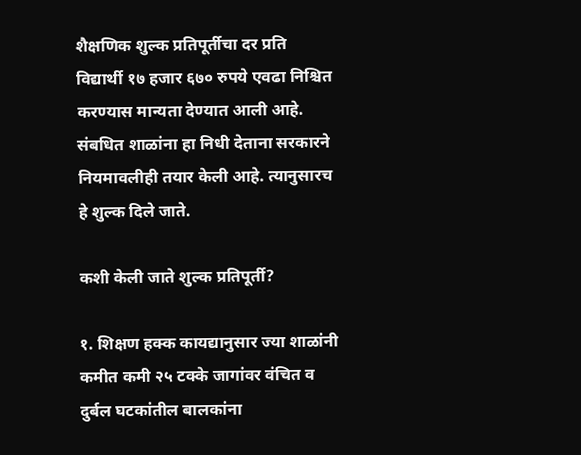शैक्षणिक शुल्क प्रतिपूर्तीचा दर प्रति विद्यार्थी १७ हजार ६७० रुपये एवढा निश्चित करण्यास मान्यता देण्यात आली आहे. संबधित शाळांना हा निधी देताना सरकारने नियमावलीही तयार केली आहे. त्यानुसारच हे शुल्क दिले जाते.

कशी केली जाते शुल्क प्रतिपूर्ती?

१. शिक्षण हक्क कायद्यानुसार ज्या शाळांनी कमीत कमी २५ टक्के जागांवर वंचित व दुर्बल घटकांतील बालकांना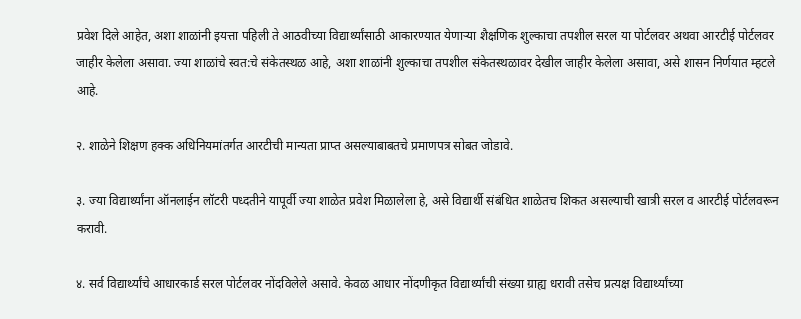प्रवेश दिले आहेत, अशा शाळांनी इयत्ता पहिली ते आठवीच्या विद्यार्थ्यांसाठी आकारण्यात येणाऱ्या शैक्षणिक शुल्काचा तपशील सरल या पोर्टलवर अथवा आरटीई पोर्टलवर जाहीर केलेला असावा. ज्या शाळांचे स्वत:चे संकेतस्थळ आहे, अशा शाळांनी शुल्काचा तपशील संकेतस्थळावर देखील जाहीर केलेला असावा, असे शासन निर्णयात म्हटले आहे.

२. शाळेने शिक्षण हक्क अधिनियमांतर्गत आरटीची मान्यता प्राप्त असल्याबाबतचे प्रमाणपत्र सोबत जोडावे.

३. ज्या विद्यार्थ्यांना ऑनलाईन लॉटरी पध्दतीने यापूर्वी ज्या शाळेत प्रवेश मिळालेला हे, असे विद्यार्थी संबंधित शाळेतच शिकत असल्याची खात्री सरल व आरटीई पोर्टलवरून करावी.

४. सर्व विद्यार्थ्यांचे आधारकार्ड सरल पोर्टलवर नोंदविलेले असावे. केवळ आधार नोंदणीकृत विद्यार्थ्यांची संख्या ग्राह्य धरावी तसेच प्रत्यक्ष विद्यार्थ्यांच्या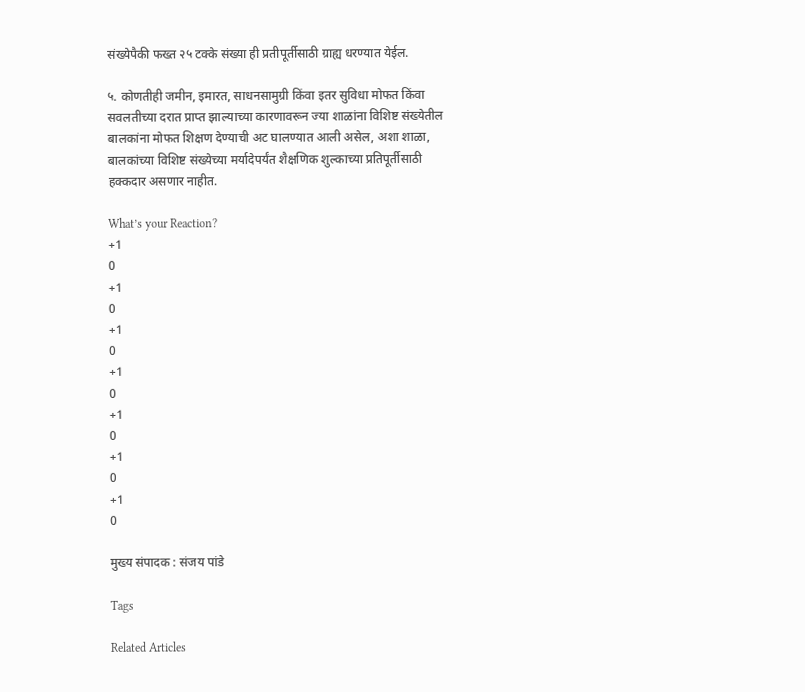संख्येपैकी फख्त २५ टक्के संख्या ही प्रतीपूर्तीसाठी ग्राह्य धरण्यात येईल.

५. कोणतीही जमीन, इमारत, साधनसामुग्री किंवा इतर सुविधा मोफत किंवा सवलतीच्या दरात प्राप्त झाल्याच्या कारणावरून ज्या शाळांना विशिष्ट संख्येतील बालकांना मोफत शिक्षण देण्याची अट घालण्यात आली असेल, अशा शाळा, बालकांच्या विशिष्ट संख्येच्या मर्यादेपर्यंत शैक्षणिक शुल्काच्या प्रतिपूर्तीसाठी हक्कदार असणार नाहीत.

What’s your Reaction?
+1
0
+1
0
+1
0
+1
0
+1
0
+1
0
+1
0

मुख्य संपादक : संजय पांडे

Tags

Related Articles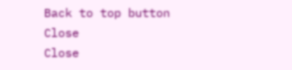Back to top button
Close
Close